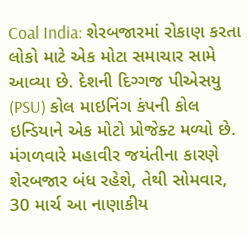Coal India: શેરબજારમાં રોકાણ કરતા લોકો માટે એક મોટા સમાચાર સામે આવ્યા છે. દેશની દિગ્ગજ પીએસયુ (PSU) કોલ માઇનિંગ કંપની કોલ ઇન્ડિયાને એક મોટો પ્રોજેક્ટ મળ્યો છે. મંગળવારે મહાવીર જયંતીના કારણે શેરબજાર બંધ રહેશે, તેથી સોમવાર, 30 માર્ચ આ નાણાકીય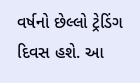વર્ષનો છેલ્લો ટ્રેડિંગ દિવસ હશે. આ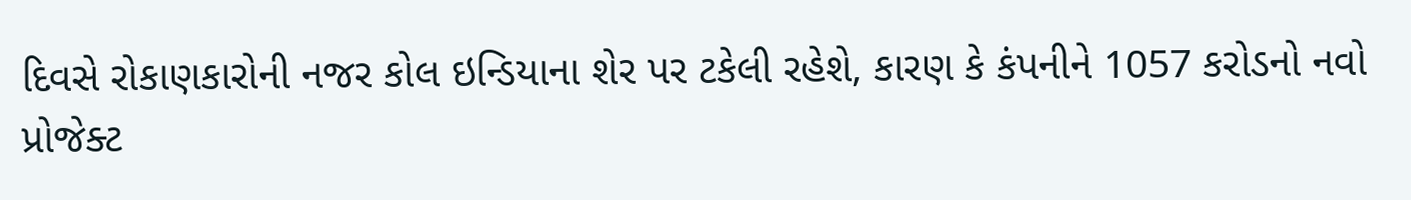દિવસે રોકાણકારોની નજર કોલ ઇન્ડિયાના શેર પર ટકેલી રહેશે, કારણ કે કંપનીને 1057 કરોડનો નવો પ્રોજેક્ટ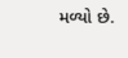મળ્યો છે.